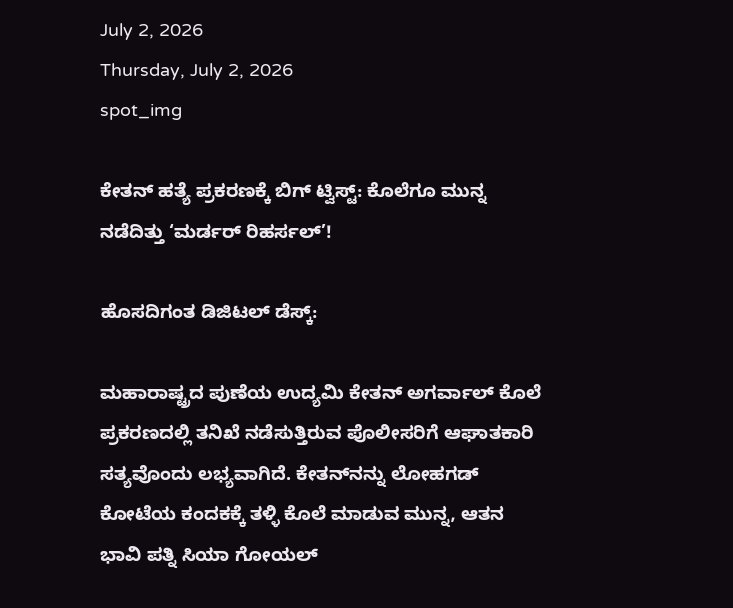July 2, 2026
Thursday, July 2, 2026
spot_img

ಕೇತನ್ ಹತ್ಯೆ ಪ್ರಕರಣಕ್ಕೆ ಬಿಗ್ ಟ್ವಿಸ್ಟ್: ಕೊಲೆಗೂ ಮುನ್ನ ನಡೆದಿತ್ತು ‘ಮರ್ಡರ್ ರಿಹರ್ಸಲ್’!

ಹೊಸದಿಗಂತ ಡಿಜಿಟಲ್ ಡೆಸ್ಕ್:

ಮಹಾರಾಷ್ಟ್ರದ ಪುಣೆಯ ಉದ್ಯಮಿ ಕೇತನ್ ಅಗರ್ವಾಲ್ ಕೊಲೆ ಪ್ರಕರಣದಲ್ಲಿ ತನಿಖೆ ನಡೆಸುತ್ತಿರುವ ಪೊಲೀಸರಿಗೆ ಆಘಾತಕಾರಿ ಸತ್ಯವೊಂದು ಲಭ್ಯವಾಗಿದೆ. ಕೇತನ್‌ನನ್ನು ಲೋಹಗಡ್ ಕೋಟೆಯ ಕಂದಕಕ್ಕೆ ತಳ್ಳಿ ಕೊಲೆ ಮಾಡುವ ಮುನ್ನ, ಆತನ ಭಾವಿ ಪತ್ನಿ ಸಿಯಾ ಗೋಯಲ್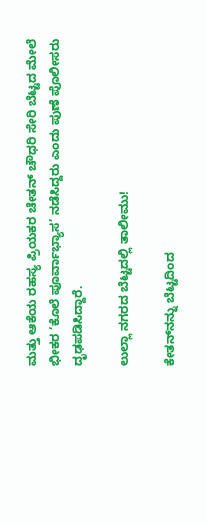ಮತ್ತು ಆಕೆಯ ರಹಸ್ಯ ಪ್ರಿಯಕರ ಚೇತನ್ ಚೌಧರಿ ಸೇರಿ ಬೆಟ್ಟದ ಮೇಲೆ ಭೀಕರ ‘ಕೊಲೆ ಪೂರ್ವಾಭ್ಯಾಸ’ ನಡೆಸಿದ್ದರು ಎಂದು ಪುಣೆ ಪೊಲೀಸರು ದೃಢಪಡಿಸಿದ್ದಾರೆ.

ಲುಲ್ಲಾ ನಗರದ ಬೆಟ್ಟದಲ್ಲಿ ತಾಲೀಮು!

ಕೇತನ್‌ನನ್ನು ಬೆಟ್ಟದಿಂದ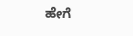ಹೇಗೆ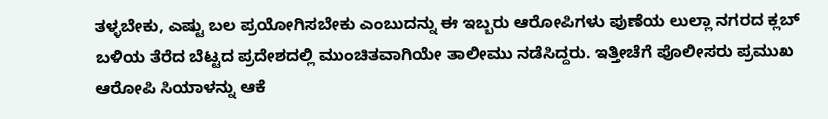ತಳ್ಳಬೇಕು, ಎಷ್ಟು ಬಲ ಪ್ರಯೋಗಿಸಬೇಕು ಎಂಬುದನ್ನು ಈ ಇಬ್ಬರು ಆರೋಪಿಗಳು ಪುಣೆಯ ಲುಲ್ಲಾ ನಗರದ ಕ್ಲಬ್ ಬಳಿಯ ತೆರೆದ ಬೆಟ್ಟದ ಪ್ರದೇಶದಲ್ಲಿ ಮುಂಚಿತವಾಗಿಯೇ ತಾಲೀಮು ನಡೆಸಿದ್ದರು. ಇತ್ತೀಚೆಗೆ ಪೊಲೀಸರು ಪ್ರಮುಖ ಆರೋಪಿ ಸಿಯಾಳನ್ನು ಆಕೆ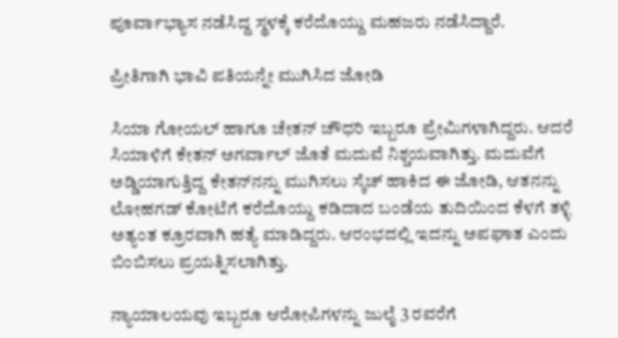ಪೂರ್ವಾಭ್ಯಾಸ ನಡೆಸಿದ್ದ ಸ್ಥಳಕ್ಕೆ ಕರೆದೊಯ್ದು ಮಹಜರು ನಡೆಸಿದ್ದಾರೆ.

ಪ್ರೀತಿಗಾಗಿ ಭಾವಿ ಪತಿಯನ್ನೇ ಮುಗಿಸಿದ ಜೋಡಿ

ಸಿಯಾ ಗೋಯಲ್ ಹಾಗೂ ಚೇತನ್ ಚೌಧರಿ ಇಬ್ಬರೂ ಪ್ರೇಮಿಗಳಾಗಿದ್ದರು. ಆದರೆ ಸಿಯಾಳಿಗೆ ಕೇತನ್ ಅಗರ್ವಾಲ್ ಜೊತೆ ಮದುವೆ ನಿಶ್ಚಯವಾಗಿತ್ತು. ಮದುವೆಗೆ ಅಡ್ಡಿಯಾಗುತ್ತಿದ್ದ ಕೇತನ್‌ನನ್ನು ಮುಗಿಸಲು ಸ್ಕೆಚ್ ಹಾಕಿದ ಈ ಜೋಡಿ, ಆತನನ್ನು ಲೋಹಗಡ್ ಕೋಟೆಗೆ ಕರೆದೊಯ್ದು ಕಡಿದಾದ ಬಂಡೆಯ ತುದಿಯಿಂದ ಕೆಳಗೆ ತಳ್ಳಿ ಅತ್ಯಂತ ಕ್ರೂರವಾಗಿ ಹತ್ಯೆ ಮಾಡಿದ್ದರು. ಆರಂಭದಲ್ಲಿ ಇದನ್ನು ಅಪಘಾತ ಎಂದು ಬಿಂಬಿಸಲು ಪ್ರಯತ್ನಿಸಲಾಗಿತ್ತು.

ನ್ಯಾಯಾಲಯವು ಇಬ್ಬರೂ ಆರೋಪಿಗಳನ್ನು ಜುಲೈ 3 ರವರೆಗೆ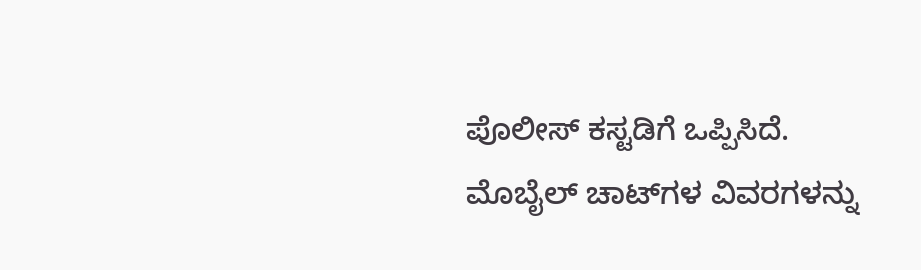ಪೊಲೀಸ್ ಕಸ್ಟಡಿಗೆ ಒಪ್ಪಿಸಿದೆ. ಮೊಬೈಲ್ ಚಾಟ್‌ಗಳ ವಿವರಗಳನ್ನು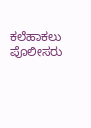ಕಲೆಹಾಕಲು ಪೊಲೀಸರು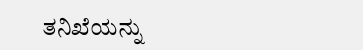ತನಿಖೆಯನ್ನು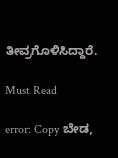ತೀವ್ರಗೊಳಿಸಿದ್ದಾರೆ.

Must Read

error: Copy ಬೇಡ,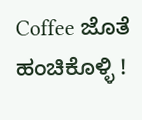Coffee ಜೊತೆ ಹಂಚಿಕೊಳ್ಳಿ !